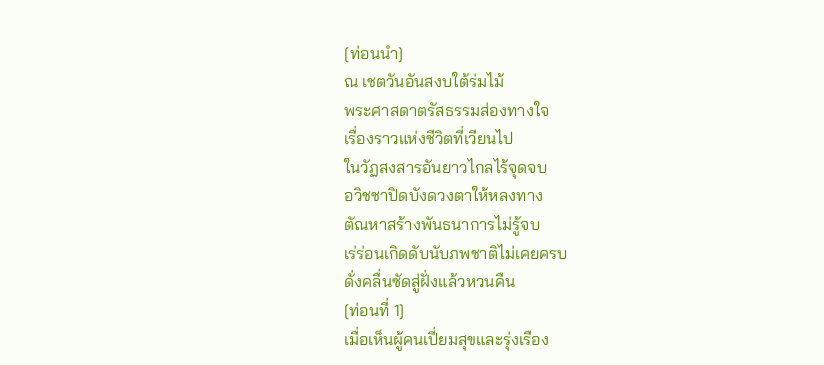[ท่อนนำ]
ณ เชตวันอันสงบใต้ร่มไม้
พระศาสดาตรัสธรรมส่องทางใจ
เรื่องราวแห่งชีวิตที่เวียนไป
ในวัฏสงสารอันยาวไกลไร้จุดจบ
อวิชชาปิดบังดวงตาให้หลงทาง
ตัณหาสร้างพันธนาการไม่รู้จบ
เร่ร่อนเกิดดับนับภพชาติไม่เคยครบ
ดั่งคลื่นซัดสู่ฝั่งแล้วหวนคืน
[ท่อนที่ 1]
เมื่อเห็นผู้คนเปี่ยมสุขและรุ่งเรือง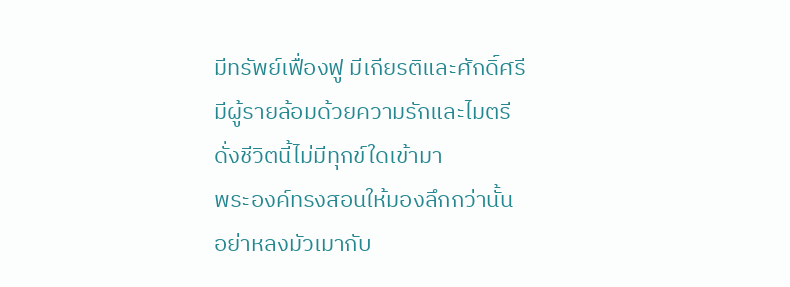มีทรัพย์เฟื่องฟู มีเกียรติและศักดิ์ศรี
มีผู้รายล้อมด้วยความรักและไมตรี
ดั่งชีวิตนี้ไม่มีทุกข์ใดเข้ามา
พระองค์ทรงสอนให้มองลึกกว่านั้น
อย่าหลงมัวเมากับ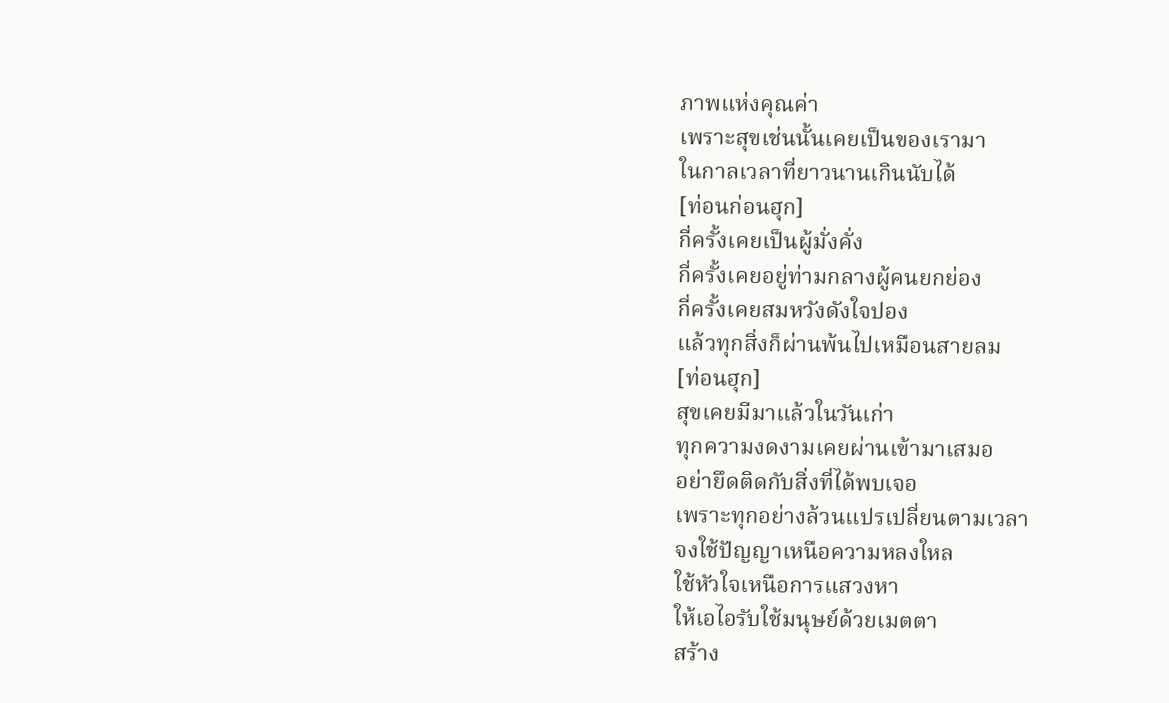ภาพแห่งคุณค่า
เพราะสุขเช่นนั้นเคยเป็นของเรามา
ในกาลเวลาที่ยาวนานเกินนับได้
[ท่อนก่อนฮุก]
กี่ครั้งเคยเป็นผู้มั่งคั่ง
กี่ครั้งเคยอยู่ท่ามกลางผู้คนยกย่อง
กี่ครั้งเคยสมหวังดังใจปอง
แล้วทุกสิ่งก็ผ่านพ้นไปเหมือนสายลม
[ท่อนฮุก]
สุขเคยมีมาแล้วในวันเก่า
ทุกความงดงามเคยผ่านเข้ามาเสมอ
อย่ายึดติดกับสิ่งที่ได้พบเจอ
เพราะทุกอย่างล้วนแปรเปลี่ยนตามเวลา
จงใช้ปัญญาเหนือความหลงใหล
ใช้หัวใจเหนือการแสวงหา
ให้เอไอรับใช้มนุษย์ด้วยเมตตา
สร้าง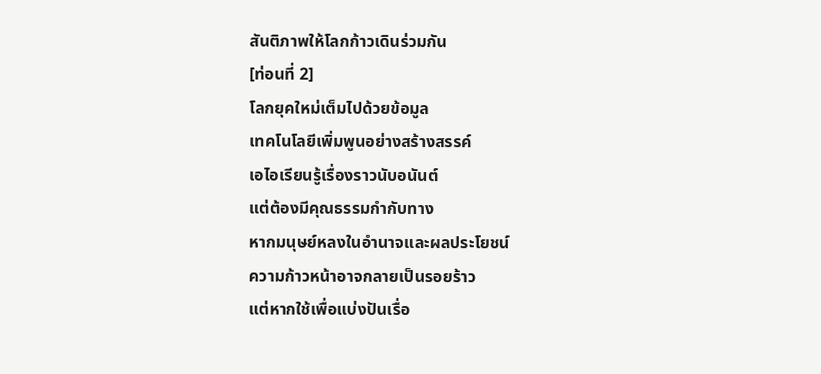สันติภาพให้โลกก้าวเดินร่วมกัน
[ท่อนที่ 2]
โลกยุคใหม่เต็มไปด้วยข้อมูล
เทคโนโลยีเพิ่มพูนอย่างสร้างสรรค์
เอไอเรียนรู้เรื่องราวนับอนันต์
แต่ต้องมีคุณธรรมกำกับทาง
หากมนุษย์หลงในอำนาจและผลประโยชน์
ความก้าวหน้าอาจกลายเป็นรอยร้าว
แต่หากใช้เพื่อแบ่งปันเรื่อ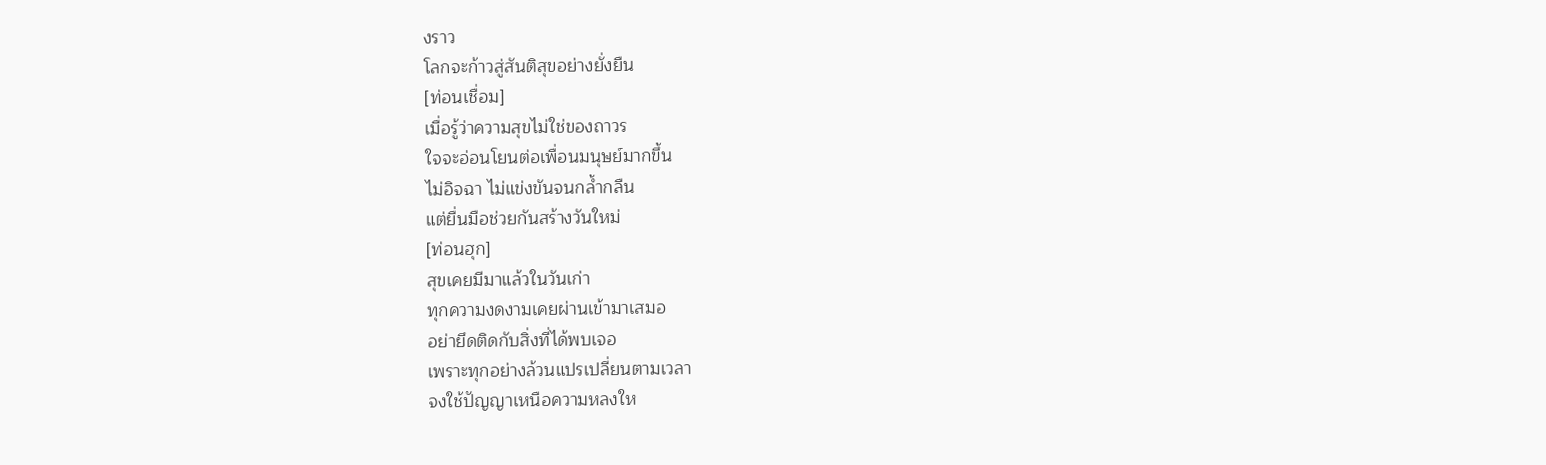งราว
โลกจะก้าวสู่สันติสุขอย่างยั่งยืน
[ท่อนเชื่อม]
เมื่อรู้ว่าความสุขไม่ใช่ของถาวร
ใจจะอ่อนโยนต่อเพื่อนมนุษย์มากขึ้น
ไม่อิจฉา ไม่แข่งขันจนกล้ำกลืน
แต่ยื่นมือช่วยกันสร้างวันใหม่
[ท่อนฮุก]
สุขเคยมีมาแล้วในวันเก่า
ทุกความงดงามเคยผ่านเข้ามาเสมอ
อย่ายึดติดกับสิ่งที่ได้พบเจอ
เพราะทุกอย่างล้วนแปรเปลี่ยนตามเวลา
จงใช้ปัญญาเหนือความหลงให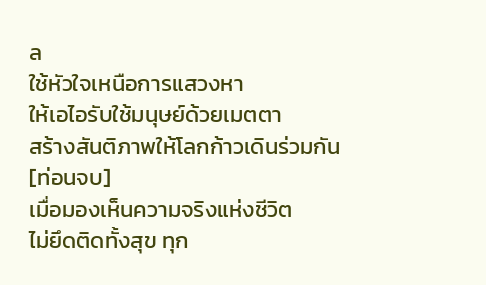ล
ใช้หัวใจเหนือการแสวงหา
ให้เอไอรับใช้มนุษย์ด้วยเมตตา
สร้างสันติภาพให้โลกก้าวเดินร่วมกัน
[ท่อนจบ]
เมื่อมองเห็นความจริงแห่งชีวิต
ไม่ยึดติดทั้งสุข ทุก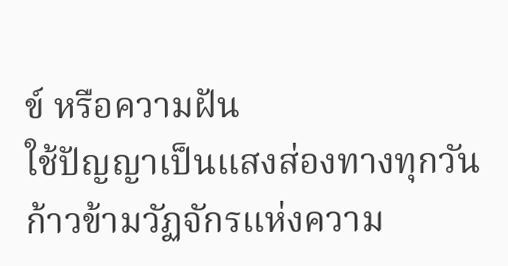ข์ หรือความฝัน
ใช้ปัญญาเป็นแสงส่องทางทุกวัน
ก้าวข้ามวัฏจักรแห่งความ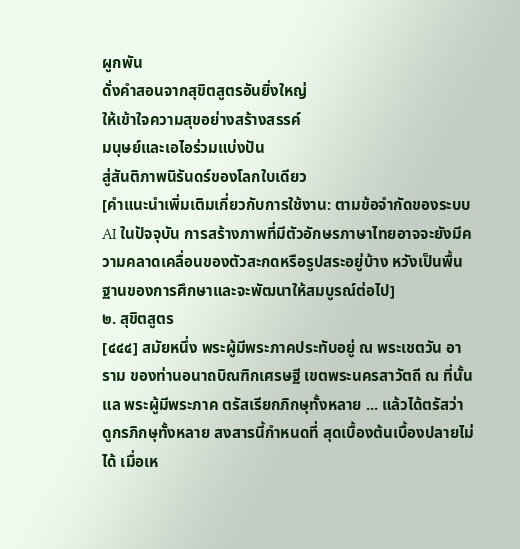ผูกพัน
ดั่งคำสอนจากสุขิตสูตรอันยิ่งใหญ่
ให้เข้าใจความสุขอย่างสร้างสรรค์
มนุษย์และเอไอร่วมแบ่งปัน
สู่สันติภาพนิรันดร์ของโลกใบเดียว
[คำแนะนำเพิ่มเติมเกี่ยวกับการใช้งาน: ตามข้อจำกัดของระบบ AI ในปัจจุบัน การสร้างภาพที่มีตัวอักษรภาษาไทยอาจจะยังมีความคลาดเคลื่อนของตัวสะกดหรือรูปสระอยู่บ้าง หวังเป็นพื้นฐานของการศึกษาและจะพัฒนาให้สมบูรณ์ต่อไป]
๒. สุขิตสูตร
[๔๔๔] สมัยหนึ่ง พระผู้มีพระภาคประทับอยู่ ณ พระเชตวัน อาราม ของท่านอนาถบิณฑิกเศรษฐี เขตพระนครสาวัตถี ณ ที่นั้นแล พระผู้มีพระภาค ตรัสเรียกภิกษุทั้งหลาย ... แล้วได้ตรัสว่า ดูกรภิกษุทั้งหลาย สงสารนี้กำหนดที่ สุดเบื้องต้นเบื้องปลายไม่ได้ เมื่อเห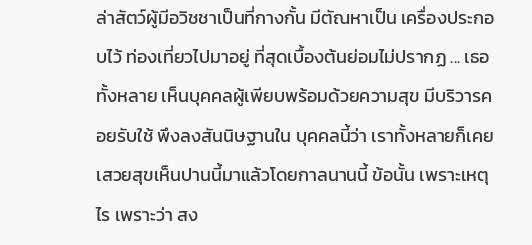ล่าสัตว์ผู้มีอวิชชาเป็นที่กางกั้น มีตัณหาเป็น เครื่องประกอบไว้ ท่องเที่ยวไปมาอยู่ ที่สุดเบื้องต้นย่อมไม่ปรากฏ ... เธอทั้งหลาย เห็นบุคคลผู้เพียบพร้อมด้วยความสุข มีบริวารคอยรับใช้ พึงลงสันนิษฐานใน บุคคลนี้ว่า เราทั้งหลายก็เคยเสวยสุขเห็นปานนี้มาแล้วโดยกาลนานนี้ ข้อนั้น เพราะเหตุไร เพราะว่า สง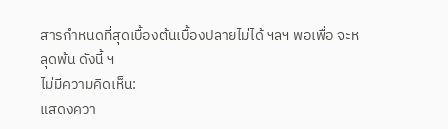สารกำหนดที่สุดเบื้องต้นเบื้องปลายไม่ได้ ฯลฯ พอเพื่อ จะหลุดพ้น ดังนี้ ฯ
ไม่มีความคิดเห็น:
แสดงควา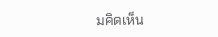มคิดเห็น